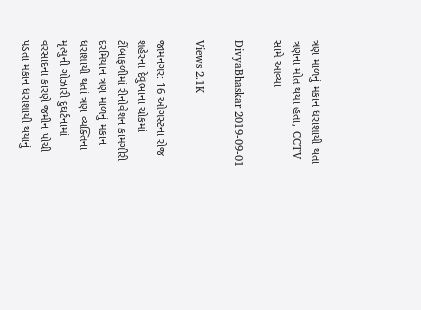ત્રણ માળનું મકાન ધરાશાયી થતા ત્રણના મોત થયા હતા, CCTV સામે આવ્યા

DivyaBhaskar 2019-09-01

Views 2.1K

જામનગર: 16 ઓગસ્ટના રોજ શહેરના દેવુભાના ચોકમાં ટીંબાફળીમાં રીનોવેશન કામગીરી દરમિયાન ત્રણ માળનું મકાન ધરાશાયી થતાં ત્રણ વ્યક્તિના મૃત્યુની ગોઝારી દુઘર્ટનામાં વરસાદના કારણે જમીન પોચી પડતા મકાન ધરાશાયી થયાનું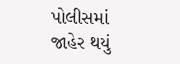પોલીસમાં જાહેર થયું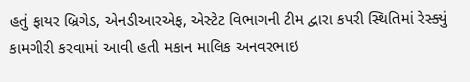હતું ફાયર બ્રિગેડ, એનડીઆરએફ, એસ્ટેટ વિભાગની ટીમ દ્વારા કપરી સ્થિતિમાં રેસ્ક્યું કામગીરી કરવામાં આવી હતી મકાન માલિક અનવરભાઇ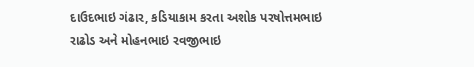દાઉદભાઇ ગંઢાર, કડિયાકામ કરતા અશોક પરષોત્તમભાઇ રાઢોડ અને મોહનભાઇ રવજીભાઇ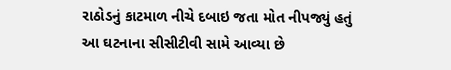રાઠોડનું કાટમાળ નીચે દબાઇ જતા મોત નીપજ્યું હતું આ ઘટનાના સીસીટીવી સામે આવ્યા છે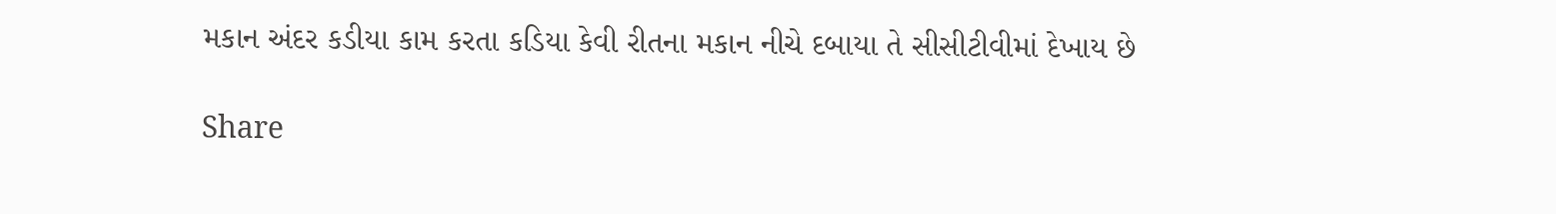મકાન અંદર કડીયા કામ કરતા કડિયા કેવી રીતના મકાન નીચે દબાયા તે સીસીટીવીમાં દેખાય છે

Share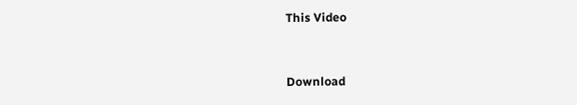This Video


Download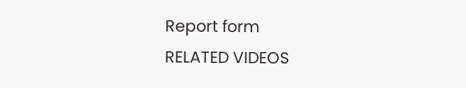Report form
RELATED VIDEOS